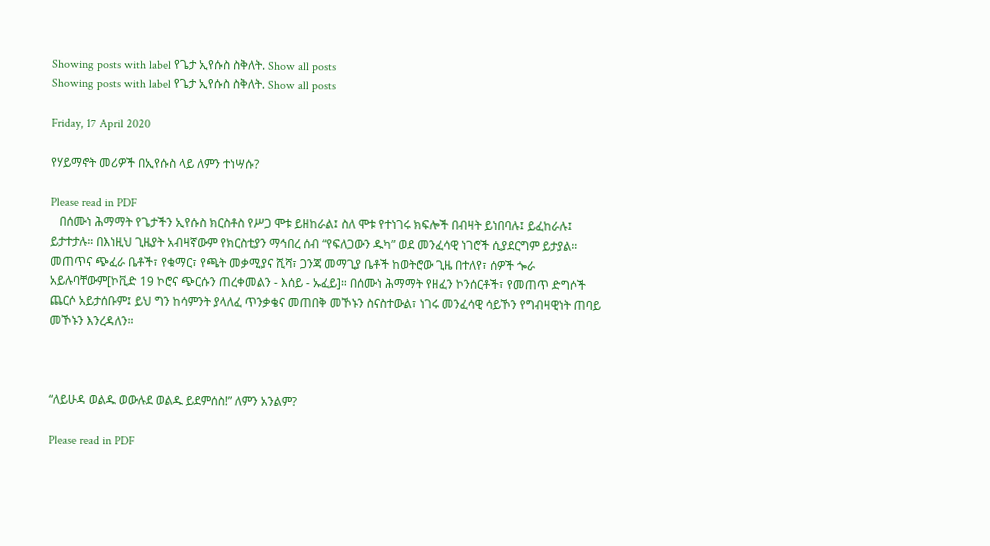Showing posts with label የጌታ ኢየሱስ ስቅለት. Show all posts
Showing posts with label የጌታ ኢየሱስ ስቅለት. Show all posts

Friday, 17 April 2020

የሃይማኖት መሪዎች በኢየሱስ ላይ ለምን ተነሣሱ?

Please read in PDF
   በሰሙነ ሕማማት የጌታችን ኢየሱስ ክርስቶስ የሥጋ ሞቱ ይዘከራል፤ ስለ ሞቱ የተነገሩ ክፍሎች በብዛት ይነበባሉ፤ ይፈከራሉ፤ ይታተታሉ። በእነዚህ ጊዜያት አብዛኛውም የክርስቲያን ማኅበረ ሰብ “የፍለጋውን ዱካ” ወደ መንፈሳዊ ነገሮች ሲያደርግም ይታያል። መጠጥና ጭፈራ ቤቶች፣ የቁማር፣ የጫት መቃሚያና ሺሻ፣ ጋንጃ መማጊያ ቤቶች ከወትሮው ጊዜ በተለየ፣ ሰዎች ጐራ አይሉባቸውም[ኮቪድ 19 ኮሮና ጭርሱን ጠረቀመልን - እሰይ - ኡፈይ]። በሰሙነ ሕማማት የዘፈን ኮንሰርቶች፣ የመጠጥ ድግሶች ጨርሶ አይታሰቡም፤ ይህ ግን ከሳምንት ያላለፈ ጥንቃቄና መጠበቅ መኾኑን ስናስተውል፣ ነገሩ መንፈሳዊ ሳይኾን የግብዛዊነት ጠባይ መኾኑን እንረዳለን።



“ለይሁዳ ወልዱ ወውሉደ ወልዱ ይደምሰስ!” ለምን አንልም?

Please read in PDF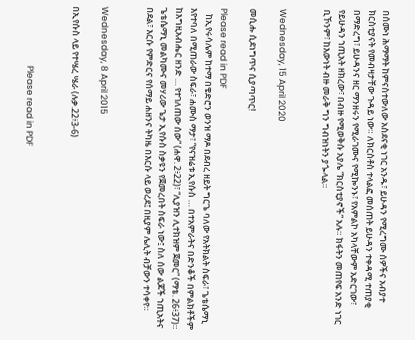በሰሙነ ሕማማት ከምናስተውለው አስደናቂ ነገር አንዱ፣ ይሁዳን የሚረግሙ ሰዎችና አብያተ ክርስቲያናት የመብዛታቸው ጉዳይ ነው። ለክርስቶስ ተላልፎ መሰጠት ይሁዳን ተቀዳሚ ተጠያቂ በማድረግ፣ ይሁዳንና ዘር ማንዘሩን የሚራገሙና የሚኰንኑ፣ የአምልኮ አካላቸውም አድርገው፣ የይሁዳን ኀጢአት ዘክረው፣ በብዙ የሚወቅሱ አያሌ “ክርስቲያኖች” አሉ። ክፋትን መጠየፍ አንድ ነገር ቢኾንም፣ ከእውነት ብዙ መራቅ ግን ግብዝነትን ያጐላል።


Wednesday, 15 April 2020

መሲሑ ሲደነግጥና ሲያጣጥር!

Please read in PDF
   ከኢየሩሳሌም ከተማ በቄድሮን ወንዝ ማዶ በደብረ ዘይት ግርጌ ባለው የአትክልት ስፍራ፣ ጌቴሴማኒ እየተባለ በሚጠራው ስፍራ፣ ሐሙስ ማታ፣ “የናዝሬቱ ኢየሱስ … በተአምራትና በድንቆች በምልክቶችም ከእግዚአብሔር ዘንድ … የተገለጠው ሰው” (ሐዋ. 2፥22)፣ “ሊያዝን ሊተክዝም ጀመር” (ማቴ. 26፥37)። ጌቴሴማኒ መልካሙና መሃሪው ጌታ ኢየሱስ ስቃዩን የጀመረበት ስፍራ ነው፤ ስለ ሰው ልጆች ኀጢአትና በደል፣ እርሱ የምድርና የሰማይ ሐዘንና ትካዜ በእርሱ ላይ ወረደ፤ በዚያም ሌሊት ብቻውን ተሳቀየ።


Wednesday, 8 April 2015

በኢየሱስ ላይ የተሤረ ሤራ (ሉቃ.22፥3-6)


                              Please read in PDF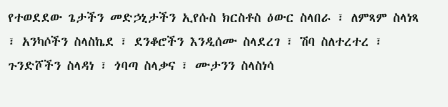የተወደደው ጌታችን መድኃኒታችን ኢየሱስ ክርስቶስ ዕውር ስላበራ ፣ ለምጻም ስላነጻ ፣ አንካሶችን ስላስኬደ ፣ ደንቆሮችን እንዲሰሙ ስላደረገ ፣ ሽባ ስለተረተረ ፣ ጉንድሾችን ስላዳነ ፣ ጎባጣ ስላቃና ፣ ሙታንን ስላስነሳ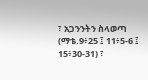፣ አጋንንትን ስላወጣ (ማቴ.9፥25 ፤ 11፥5-6 ፤ 15፥30-31) ፣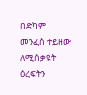በድካም መንፈስ ተይዘው ለሚሰቃዩት ዕረፍትን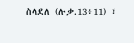ስላደለ (ሉቃ.13፥11) ፣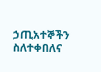ኃጢአተኞችን ስለተቀበለና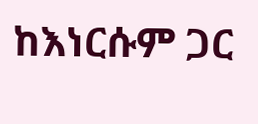ከእነርሱም ጋር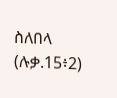ስለበላ (ሉቃ.15፥2)